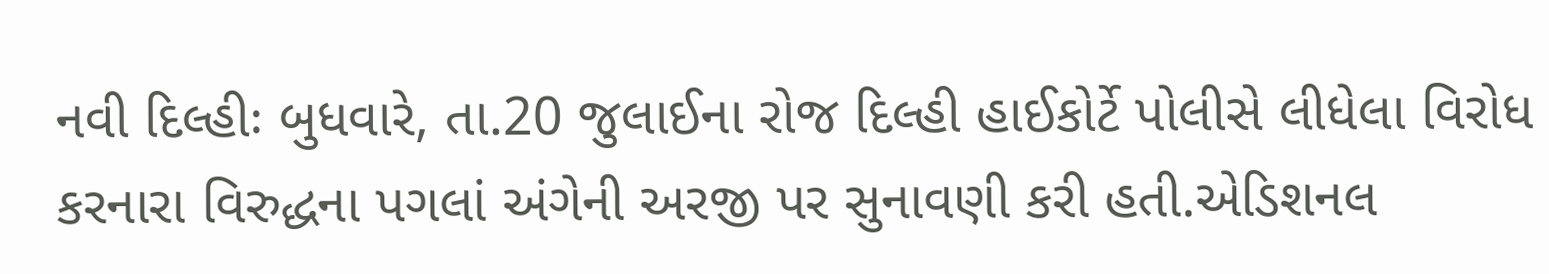નવી દિલ્હીઃ બુધવારે, તા.20 જુલાઈના રોજ દિલ્હી હાઈકોર્ટે પોલીસે લીધેલા વિરોધ કરનારા વિરુદ્ધના પગલાં અંગેની અરજી પર સુનાવણી કરી હતી.એડિશનલ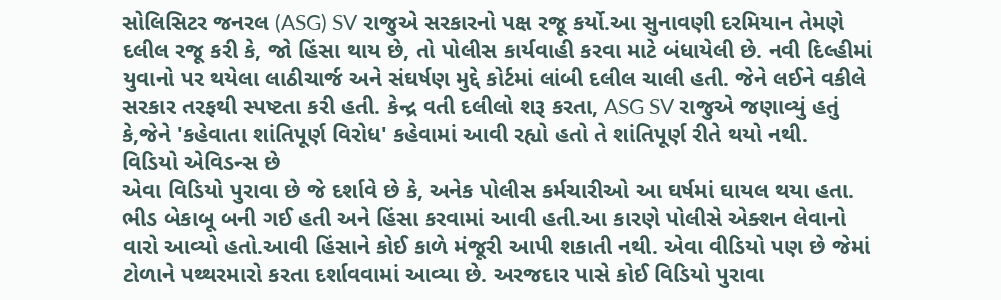સોલિસિટર જનરલ (ASG) SV રાજુએ સરકારનો પક્ષ રજૂ કર્યો.આ સુનાવણી દરમિયાન તેમણે દલીલ રજૂ કરી કે, જો હિંસા થાય છે, તો પોલીસ કાર્યવાહી કરવા માટે બંધાયેલી છે. નવી દિલ્હીમાં યુવાનો પર થયેલા લાઠીચાર્જ અને સંઘર્ષણ મુદ્દે કોર્ટમાં લાંબી દલીલ ચાલી હતી. જેને લઈને વકીલે સરકાર તરફથી સ્પષ્ટતા કરી હતી. કેન્દ્ર વતી દલીલો શરૂ કરતા, ASG SV રાજુએ જણાવ્યું હતું કે,જેને 'કહેવાતા શાંતિપૂર્ણ વિરોધ' કહેવામાં આવી રહ્યો હતો તે શાંતિપૂર્ણ રીતે થયો નથી.
વિડિયો એવિડન્સ છે
એવા વિડિયો પુરાવા છે જે દર્શાવે છે કે, અનેક પોલીસ કર્મચારીઓ આ ઘર્ષમાં ઘાયલ થયા હતા. ભીડ બેકાબૂ બની ગઈ હતી અને હિંસા કરવામાં આવી હતી.આ કારણે પોલીસે એક્શન લેવાનો વારો આવ્યો હતો.આવી હિંસાને કોઈ કાળે મંજૂરી આપી શકાતી નથી. એવા વીડિયો પણ છે જેમાં ટોળાને પથ્થરમારો કરતા દર્શાવવામાં આવ્યા છે. અરજદાર પાસે કોઈ વિડિયો પુરાવા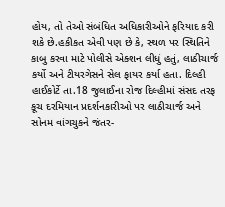હોય, તો તેઓ સંબંધિત અધિકારીઓને ફરિયાદ કરી શકે છે.હકીકત એવી પણ છે કે, સ્થળ પર સ્થિતિને કાબુ કરવા માટે પોલીસે એક્શન લીધું હતું, લાઠીચાર્જ કર્યો અને ટીયરગેસને સેલ ફાયર કર્યા હતા. દિલ્હી હાઈકોર્ટે તા.18 જુલાઈના રોજ દિલ્હીમાં સંસદ તરફ કૂચ દરમિયાન પ્રદર્શનકારીઓ પર લાઠીચાર્જ અને સોનમ વાંગચુકને જંતર-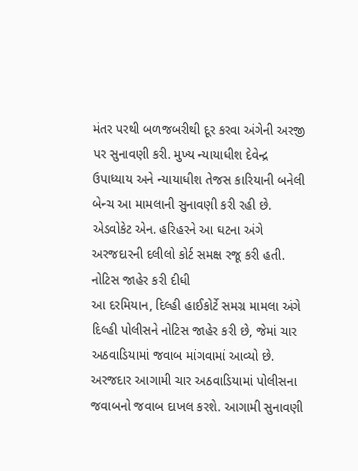મંતર પરથી બળજબરીથી દૂર કરવા અંગેની અરજી પર સુનાવણી કરી. મુખ્ય ન્યાયાધીશ દેવેન્દ્ર ઉપાધ્યાય અને ન્યાયાધીશ તેજસ કારિયાની બનેલી બેન્ચ આ મામલાની સુનાવણી કરી રહી છે. એડવોકેટ એન. હરિહરને આ ઘટના અંગે અરજદારની દલીલો કોર્ટ સમક્ષ રજૂ કરી હતી.
નોટિસ જાહેર કરી દીધી
આ દરમિયાન, દિલ્હી હાઈકોર્ટે સમગ્ર મામલા અંગે દિલ્હી પોલીસને નોટિસ જાહેર કરી છે, જેમાં ચાર અઠવાડિયામાં જવાબ માંગવામાં આવ્યો છે. અરજદાર આગામી ચાર અઠવાડિયામાં પોલીસના જવાબનો જવાબ દાખલ કરશે. આગામી સુનાવણી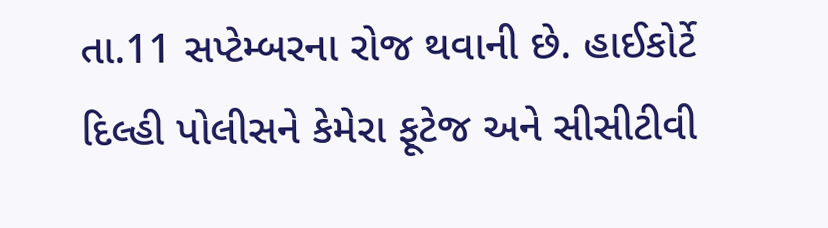તા.11 સપ્ટેમ્બરના રોજ થવાની છે. હાઈકોર્ટે દિલ્હી પોલીસને કેમેરા ફૂટેજ અને સીસીટીવી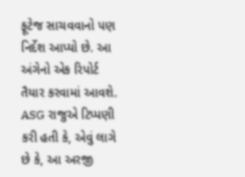ફૂટેજ સાચવવાનો પણ નિર્દેશ આપ્યો છે. આ અંગેનો એક રિપોર્ટ તૈયાર કરવામાં આવશે. ASG રાજુએ ટિપ્પણી કરી હતી કે, એવું લાગે છે કે, આ અરજી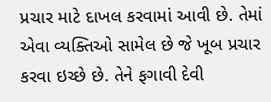પ્રચાર માટે દાખલ કરવામાં આવી છે. તેમાં એવા વ્યક્તિઓ સામેલ છે જે ખૂબ પ્રચાર કરવા ઇચ્છે છે. તેને ફગાવી દેવી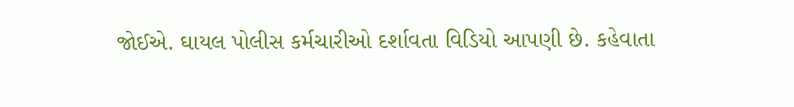જોઈએ. ઘાયલ પોલીસ કર્મચારીઓ દર્શાવતા વિડિયો આપણી છે. કહેવાતા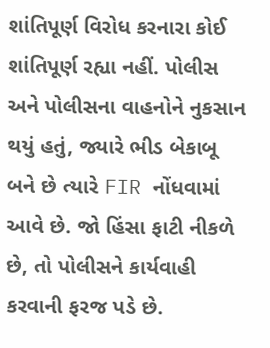શાંતિપૂર્ણ વિરોધ કરનારા કોઈ શાંતિપૂર્ણ રહ્યા નહીં. પોલીસ અને પોલીસના વાહનોને નુકસાન થયું હતું, જ્યારે ભીડ બેકાબૂ બને છે ત્યારે FIR નોંધવામાં આવે છે. જો હિંસા ફાટી નીકળે છે, તો પોલીસને કાર્યવાહી કરવાની ફરજ પડે છે.